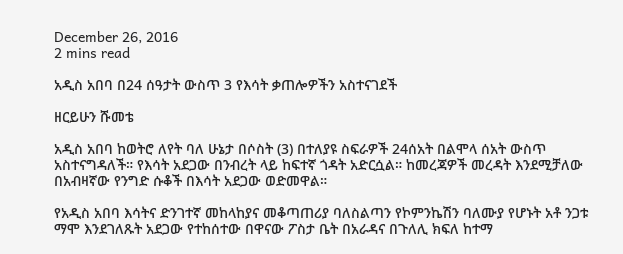December 26, 2016
2 mins read

አዲስ አበባ በ24 ሰዓታት ውስጥ 3 የእሳት ቃጠሎዎችን አስተናገደች

ዘርይሁን ሹመቴ

አዲስ አበባ ከወትሮ ለየት ባለ ሁኔታ በሶስት (3) በተለያዩ ስፍራዎች 24ሰአት በልሞላ ሰአት ውስጥ አስተናግዳለች። የእሳት አደጋው በንብረት ላይ ከፍተኛ ጎዳት አድርሷል። ከመረጃዎች መረዳት እንደሚቻለው በአብዛኛው የንግድ ሱቆች በእሳት አደጋው ወድመዋል።

የአዲስ አበባ እሳትና ድንገተኛ መከላከያና መቆጣጠሪያ ባለስልጣን የኮምንኬሽን ባለሙያ የሆኑት አቶ ንጋቱ ማሞ እንደገለጹት አደጋው የተከሰተው በዋናው ፖስታ ቤት በአራዳና በጉለሊ ክፍለ ከተማ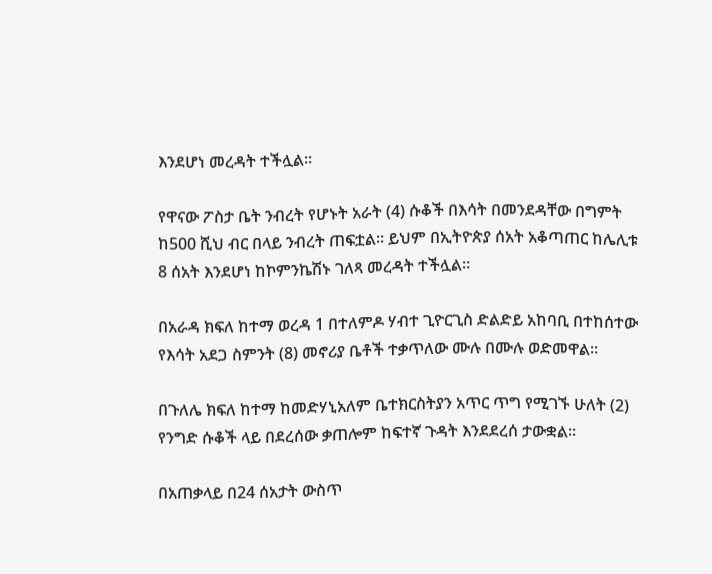እንደሆነ መረዳት ተችሏል።

የዋናው ፖስታ ቤት ንብረት የሆኑት አራት (4) ሱቆች በእሳት በመንደዳቸው በግምት ከ500 ሺህ ብር በላይ ንብረት ጠፍቷል። ይህም በኢትዮጵያ ሰአት አቆጣጠር ከሌሊቱ 8 ሰአት እንደሆነ ከኮምንኬሽኑ ገለጻ መረዳት ተችሏል።

በአራዳ ክፍለ ከተማ ወረዳ 1 በተለምዶ ሃብተ ጊዮርጊስ ድልድይ አከባቢ በተከሰተው የእሳት አደጋ ስምንት (8) መኖሪያ ቤቶች ተቃጥለው ሙሉ በሙሉ ወድመዋል።

በጉለሌ ክፍለ ከተማ ከመድሃኒአለም ቤተክርስትያን አጥር ጥግ የሚገኙ ሁለት (2) የንግድ ሱቆች ላይ በደረሰው ቃጠሎም ከፍተኛ ጉዳት እንደደረሰ ታውቋል።

በአጠቃላይ በ24 ሰአታት ውስጥ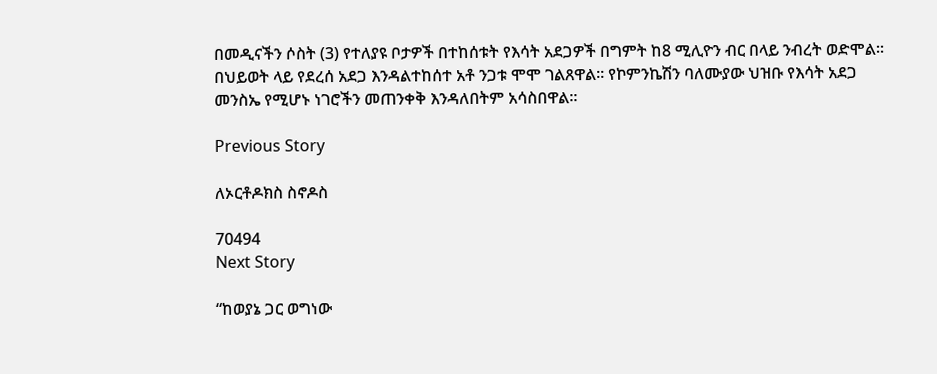በመዲናችን ሶስት (3) የተለያዩ ቦታዎች በተከሰቱት የእሳት አደጋዎች በግምት ከ8 ሚሊዮን ብር በላይ ንብረት ወድሞል። በህይወት ላይ የደረሰ አደጋ እንዳልተከሰተ አቶ ንጋቱ ሞሞ ገልጸዋል። የኮምንኬሽን ባለሙያው ህዝቡ የእሳት አደጋ መንስኤ የሚሆኑ ነገሮችን መጠንቀቅ እንዳለበትም አሳስበዋል።

Previous Story

ለኦርቶዶክስ ስኖዶስ

70494
Next Story

“ከወያኔ ጋር ወግነው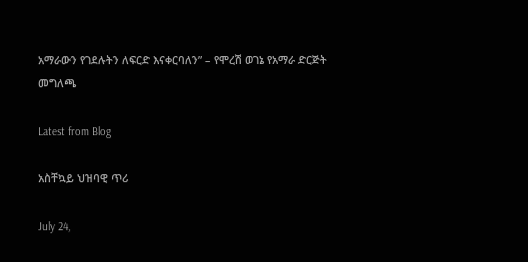አማራውን የገደሉትን ለፍርድ እናቀርባለን” – የሞረሽ ወገኔ የአማራ ድርጅት መግለጫ

Latest from Blog

አስቸኳይ ህዝባዊ ጥሪ

July 24,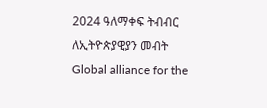2024 ዓለማቀፍ ትብብር ለኢትዮጵያዊያን መብት Global alliance for the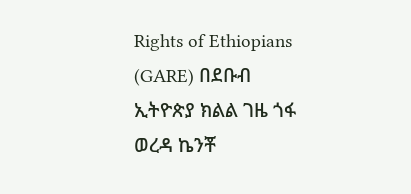Rights of Ethiopians (GARE) በደቡብ ኢትዮጵያ ክልል ገዜ ጎፋ ወረዳ ኬንቾ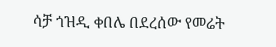ሳቻ ጎዝዲ ቀበሌ በደረሰው የመሬት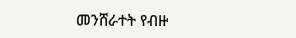መንሸራተት የብዙ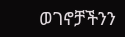ወገኖቻችንን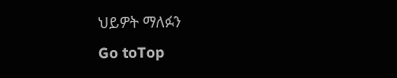ህይዎት ማለፉን
Go toTop